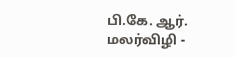பி.கே. ஆர். மலர்விழி -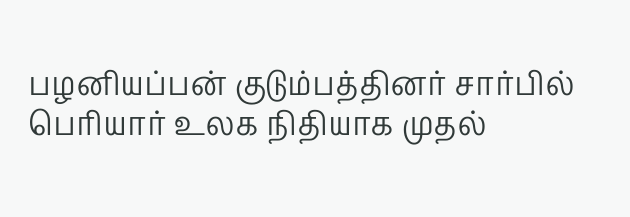பழனியப்பன் குடும்பத்தினர் சார்பில் பெரியார் உலக நிதியாக முதல்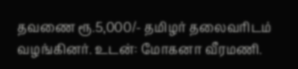தவணை ரூ.5,000/- தமிழர் தலைவரிடம் வழங்கினர். உடன்: மோகனா வீரமணி.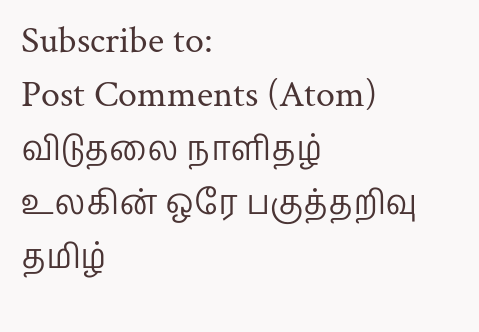Subscribe to:
Post Comments (Atom)
விடுதலை நாளிதழ்
உலகின் ஒரே பகுத்தறிவு தமிழ்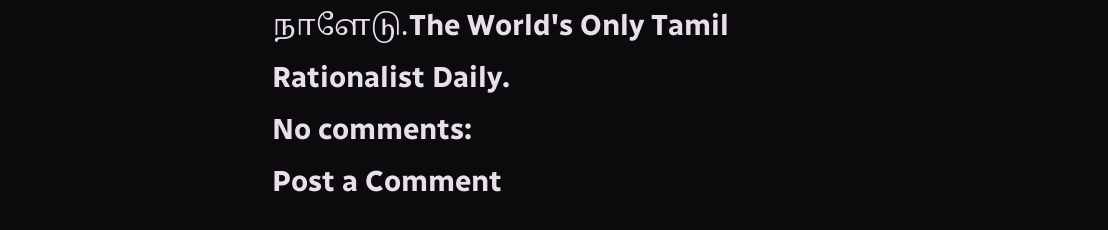நாளேடு.The World's Only Tamil Rationalist Daily.
No comments:
Post a Comment